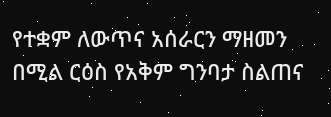የተቋም ለውጥና አሰራርን ማዘመን በሚል ርዕስ የአቅም ግንባታ ስልጠና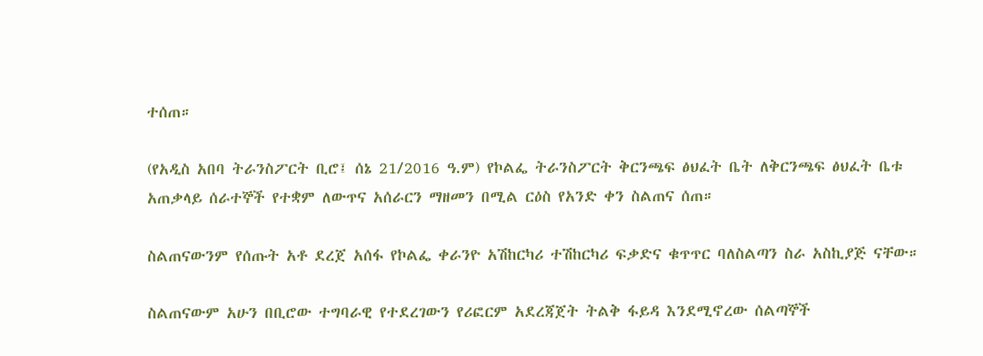ተሰጠ።

(የአዲስ አበባ ትራንስፖርት ቢሮ፤ ሰኔ 21/2016 ዓ.ም) የኮልፌ ትራንስፖርት ቅርንጫፍ ፅህፈት ቤት ለቅርንጫፍ ፅህፈት ቤቱ አጠቃላይ ሰራተኞች የተቋም ለውጥና አሰራርን ማዘመን በሚል ርዕስ የአንድ ቀን ስልጠና ሰጠ።

ስልጠናውንም የሰጡት አቶ ደረጀ አሰፋ የኮልፌ ቀራንዮ አሽከርካሪ ተሽከርካሪ ፍቃድና ቁጥጥር ባለስልጣን ስራ አስኪያጅ ናቸው።

ስልጠናውም አሁን በቢሮው ተግባራዊ የተደረገውን የሪፎርም አደረጃጀት ትልቅ ፋይዳ እንደሚኖረው ሰልጣኞች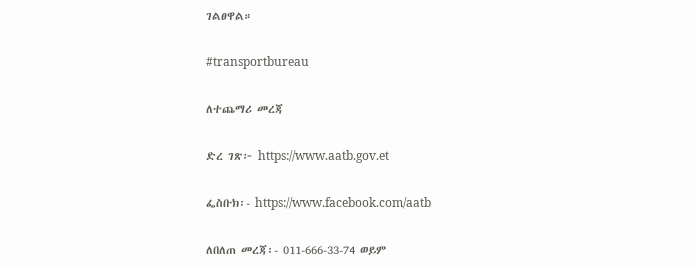ገልፀዋል።

#transportbureau

ለተጨማሪ መረጃ

ድረ ገጽ፦ https://www.aatb.gov.et

ፌስቡክ፡- https://www.facebook.com/aatb

ለበለጠ መረጃ፡- 011-666-33-74 ወይም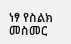ነፃ የስልክ መስመር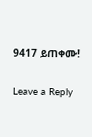9417 ይጠቀሙ!

Leave a Reply